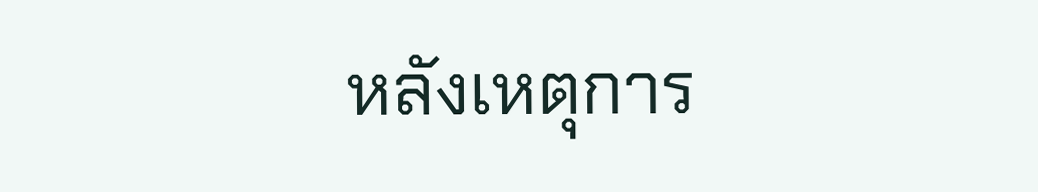หลังเหตุการ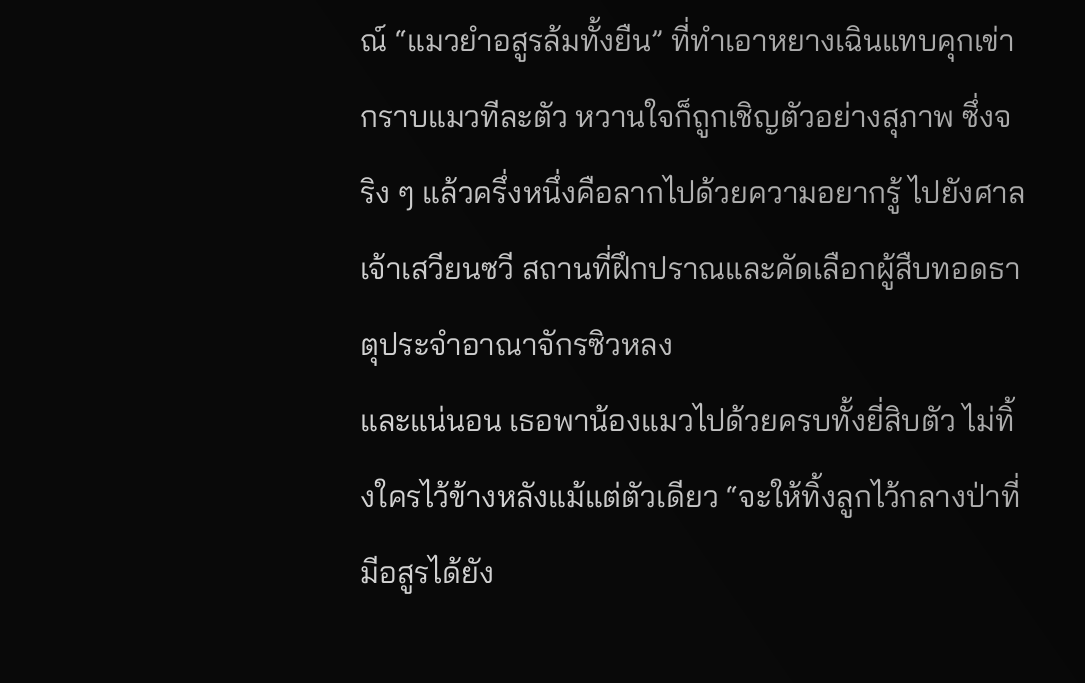ณ์ “แมวยำอสูรล้มทั้งยืน” ที่ทำเอาหยางเฉินแทบคุกเข่ากราบแมวทีละตัว หวานใจก็ถูกเชิญตัวอย่างสุภาพ ซึ่งจริง ๆ แล้วครึ่งหนึ่งคือลากไปด้วยความอยากรู้ ไปยังศาลเจ้าเสวียนซวี สถานที่ฝึกปราณและคัดเลือกผู้สืบทอดธาตุประจำอาณาจักรซิวหลง
และแน่นอน เธอพาน้องแมวไปด้วยครบทั้งยี่สิบตัว ไม่ทิ้งใครไว้ข้างหลังแม้แต่ตัวเดียว “จะให้ทิ้งลูกไว้กลางป่าที่มีอสูรได้ยัง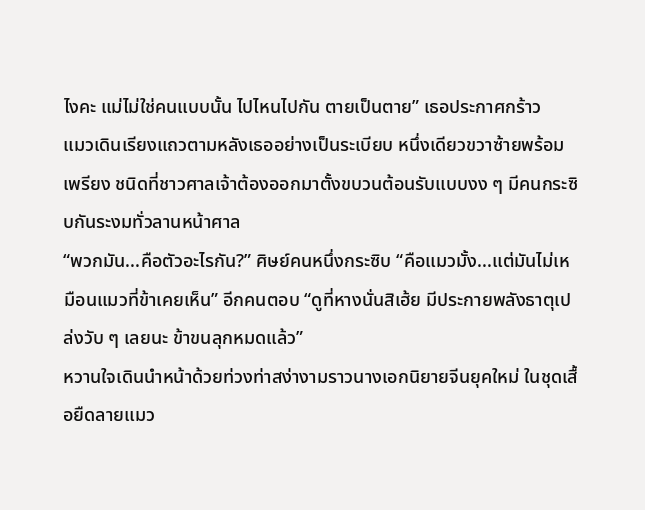ไงคะ แม่ไม่ใช่คนแบบนั้น ไปไหนไปกัน ตายเป็นตาย” เธอประกาศกร้าว
แมวเดินเรียงแถวตามหลังเธออย่างเป็นระเบียบ หนึ่งเดียวขวาซ้ายพร้อมเพรียง ชนิดที่ชาวศาลเจ้าต้องออกมาตั้งขบวนต้อนรับแบบงง ๆ มีคนกระซิบกันระงมทั่วลานหน้าศาล
“พวกมัน...คือตัวอะไรกัน?” ศิษย์คนหนึ่งกระซิบ “คือแมวมั้ง...แต่มันไม่เหมือนแมวที่ข้าเคยเห็น” อีกคนตอบ “ดูที่หางนั่นสิเฮ้ย มีประกายพลังธาตุเปล่งวับ ๆ เลยนะ ข้าขนลุกหมดแล้ว”
หวานใจเดินนำหน้าด้วยท่วงท่าสง่างามราวนางเอกนิยายจีนยุคใหม่ ในชุดเสื้อยืดลายแมว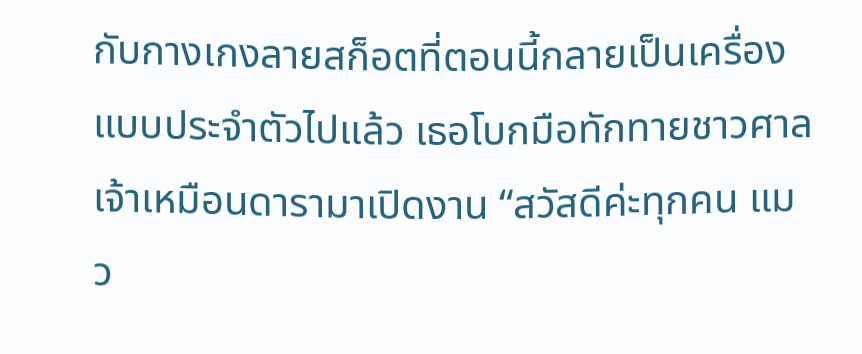กับกางเกงลายสก็อตที่ตอนนี้กลายเป็นเครื่องแบบประจำตัวไปแล้ว เธอโบกมือทักทายชาวศาลเจ้าเหมือนดารามาเปิดงาน “สวัสดีค่ะทุกคน แมว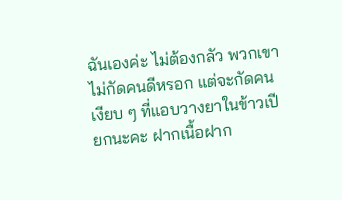ฉันเองค่ะ ไม่ต้องกลัว พวกเขาไม่กัดคนดีหรอก แต่จะกัดคนเงียบ ๆ ที่แอบวางยาในข้าวเปียกนะคะ ฝากเนื้อฝาก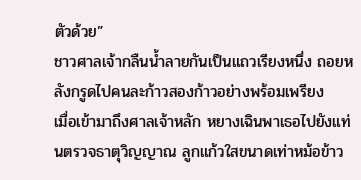ตัวด้วย”
ชาวศาลเจ้ากลืนน้ำลายกันเป็นแถวเรียงหนึ่ง ถอยหลังกรูดไปคนละก้าวสองก้าวอย่างพร้อมเพรียง
เมื่อเข้ามาถึงศาลเจ้าหลัก หยางเฉินพาเธอไปยังแท่นตรวจธาตุวิญญาณ ลูกแก้วใสขนาดเท่าหม้อข้าว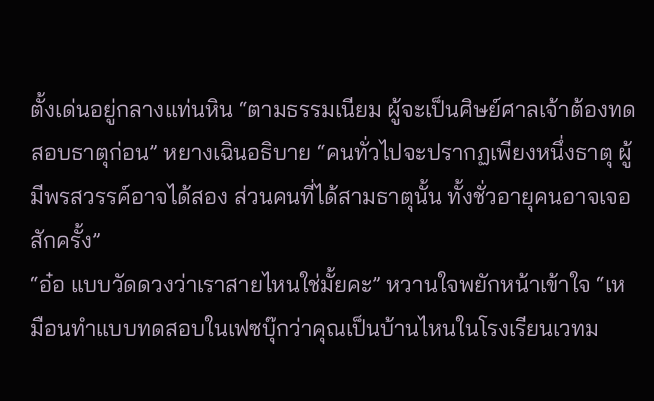ตั้งเด่นอยู่กลางแท่นหิน “ตามธรรมเนียม ผู้จะเป็นศิษย์ศาลเจ้าต้องทดสอบธาตุก่อน” หยางเฉินอธิบาย “คนทั่วไปจะปรากฏเพียงหนึ่งธาตุ ผู้มีพรสวรรค์อาจได้สอง ส่วนคนที่ได้สามธาตุนั้น ทั้งชั่วอายุคนอาจเจอสักครั้ง”
“อ๋อ แบบวัดดวงว่าเราสายไหนใช่มั้ยคะ” หวานใจพยักหน้าเข้าใจ “เหมือนทำแบบทดสอบในเฟซบุ๊กว่าคุณเป็นบ้านไหนในโรงเรียนเวทม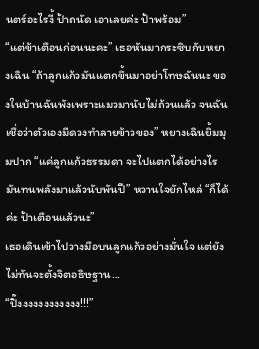นตร์อะไรงี้ ป้าถนัด เอาเลยค่ะ ป้าพร้อม”
“แต่ข้าเตือนก่อนนะคะ” เธอหันมากระซิบกับหยางเฉิน “ถ้าลูกแก้วมันแตกขึ้นมาอย่าโทษฉันนะ ของในบ้านฉันพังเพราะแมวมานับไม่ถ้วนแล้ว จนฉันเชื่อว่าตัวเองมีดวงทำลายข้าวของ” หยางเฉินยิ้มมุมปาก “แค่ลูกแก้วธรรมดา จะไปแตกได้อย่างไร มันทนพลังมาแล้วนับพันปี” หวานใจยักไหล่ “ก็ได้ค่ะ ป้าเตือนแล้วนะ”
เธอเดินเข้าไปวางมือบนลูกแก้วอย่างมั่นใจ แต่ยังไม่ทันจะตั้งจิตอธิษฐาน...
“ปิ๊งงงงงงงงงงงง!!!”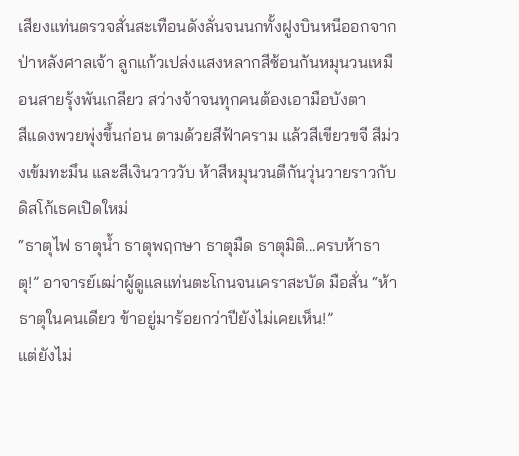เสียงแท่นตรวจสั่นสะเทือนดังลั่นจนนกทั้งฝูงบินหนีออกจากป่าหลังศาลเจ้า ลูกแก้วเปล่งแสงหลากสีซ้อนกันหมุนวนเหมือนสายรุ้งพันเกลียว สว่างจ้าจนทุกคนต้องเอามือบังตา
สีแดงพวยพุ่งขึ้นก่อน ตามด้วยสีฟ้าคราม แล้วสีเขียวขจี สีม่วงเข้มทะมึน และสีเงินวาววับ ห้าสีหมุนวนตีกันวุ่นวายราวกับดิสโก้เธคเปิดใหม่
“ธาตุไฟ ธาตุน้ำ ธาตุพฤกษา ธาตุมืด ธาตุมิติ...ครบห้าธาตุ!” อาจารย์เฒ่าผู้ดูแลแท่นตะโกนจนเคราสะบัด มือสั่น “ห้าธาตุในคนเดียว ข้าอยู่มาร้อยกว่าปียังไม่เคยเห็น!”
แต่ยังไม่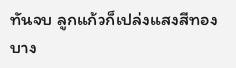ทันจบ ลูกแก้วก็เปล่งแสงสีทองบาง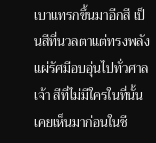เบาแทรกขึ้นมาอีกสี เป็นสีที่นวลตาแต่ทรงพลัง แผ่รัศมีอบอุ่นไปทั่วศาลเจ้า สีที่ไม่มีใครในที่นั้นเคยเห็นมาก่อนในชี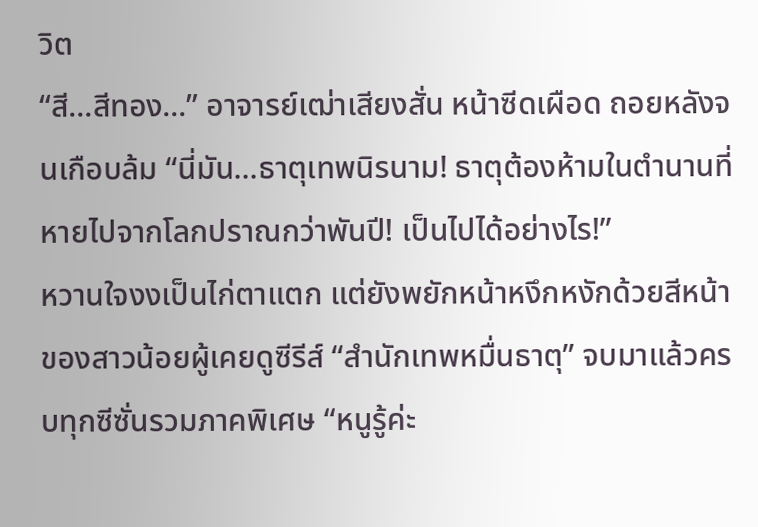วิต
“สี...สีทอง...” อาจารย์เฒ่าเสียงสั่น หน้าซีดเผือด ถอยหลังจนเกือบล้ม “นี่มัน...ธาตุเทพนิรนาม! ธาตุต้องห้ามในตำนานที่หายไปจากโลกปราณกว่าพันปี! เป็นไปได้อย่างไร!”
หวานใจงงเป็นไก่ตาแตก แต่ยังพยักหน้าหงึกหงักด้วยสีหน้าของสาวน้อยผู้เคยดูซีรีส์ “สำนักเทพหมื่นธาตุ” จบมาแล้วครบทุกซีซั่นรวมภาคพิเศษ “หนูรู้ค่ะ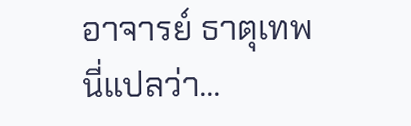อาจารย์ ธาตุเทพนี่แปลว่า...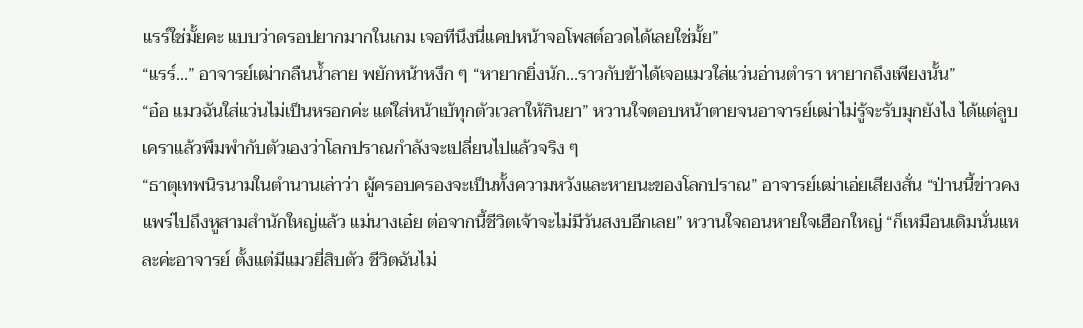แรร์ใช่มั้ยคะ แบบว่าดรอปยากมากในเกม เจอทีนึงนี่แคปหน้าจอโพสต์อวดได้เลยใช่มั้ย”
“แรร์...” อาจารย์เฒ่ากลืนน้ำลาย พยักหน้าหงึก ๆ “หายากยิ่งนัก...ราวกับข้าได้เจอแมวใส่แว่นอ่านตำรา หายากถึงเพียงนั้น”
“อ๋อ แมวฉันใส่แว่นไม่เป็นหรอกค่ะ แต่ใส่หน้าเบ้ทุกตัวเวลาให้กินยา” หวานใจตอบหน้าตายจนอาจารย์เฒ่าไม่รู้จะรับมุกยังไง ได้แต่ลูบเคราแล้วพึมพำกับตัวเองว่าโลกปราณกำลังจะเปลี่ยนไปแล้วจริง ๆ
“ธาตุเทพนิรนามในตำนานเล่าว่า ผู้ครอบครองจะเป็นทั้งความหวังและหายนะของโลกปราณ” อาจารย์เฒ่าเอ่ยเสียงสั่น “ป่านนี้ข่าวคงแพร่ไปถึงหูสามสำนักใหญ่แล้ว แม่นางเอ๋ย ต่อจากนี้ชีวิตเจ้าจะไม่มีวันสงบอีกเลย” หวานใจถอนหายใจเฮือกใหญ่ “ก็เหมือนเดิมนั่นแหละค่ะอาจารย์ ตั้งแต่มีแมวยี่สิบตัว ชีวิตฉันไม่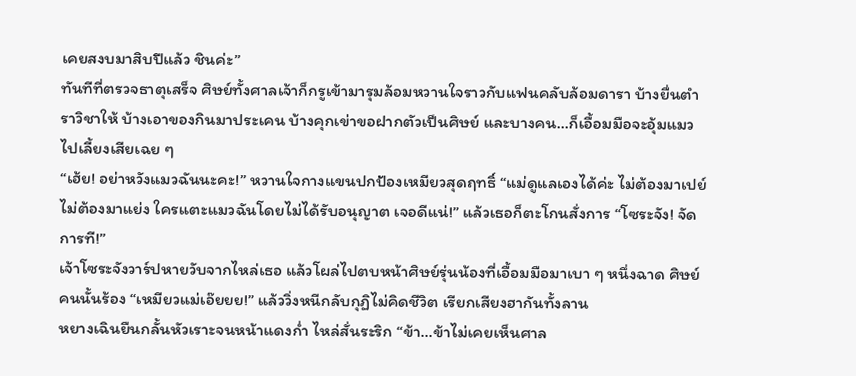เคยสงบมาสิบปีแล้ว ชินค่ะ”
ทันทีที่ตรวจธาตุเสร็จ ศิษย์ทั้งศาลเจ้าก็กรูเข้ามารุมล้อมหวานใจราวกับแฟนคลับล้อมดารา บ้างยื่นตำราวิชาให้ บ้างเอาของกินมาประเคน บ้างคุกเข่าขอฝากตัวเป็นศิษย์ และบางคน...ก็เอื้อมมือจะอุ้มแมวไปเลี้ยงเสียเฉย ๆ
“เฮ้ย! อย่าหวังแมวฉันนะคะ!” หวานใจกางแขนปกป้องเหมียวสุดฤทธิ์ “แม่ดูแลเองได้ค่ะ ไม่ต้องมาเปย์ ไม่ต้องมาแย่ง ใครแตะแมวฉันโดยไม่ได้รับอนุญาต เจอดีแน่!” แล้วเธอก็ตะโกนสั่งการ “โซระจัง! จัดการที!”
เจ้าโซระจังวาร์ปหายวับจากไหล่เธอ แล้วโผล่ไปตบหน้าศิษย์รุ่นน้องที่เอื้อมมือมาเบา ๆ หนึ่งฉาด ศิษย์คนนั้นร้อง “เหมียวแม่เอ๊ยยย!” แล้ววิ่งหนีกลับกุฏิไม่คิดชีวิต เรียกเสียงฮากันทั้งลาน
หยางเฉินยืนกลั้นหัวเราะจนหน้าแดงก่ำ ไหล่สั่นระริก “ข้า...ข้าไม่เคยเห็นศาล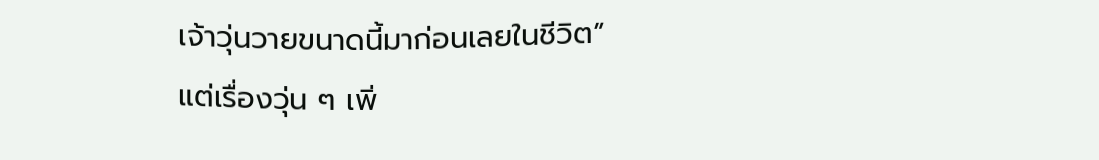เจ้าวุ่นวายขนาดนี้มาก่อนเลยในชีวิต”
แต่เรื่องวุ่น ๆ เพิ่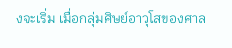งจะเริ่ม เมื่อกลุ่มศิษย์อาวุโสของศาล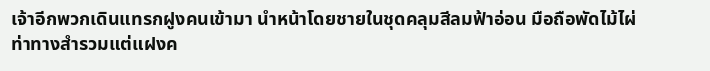เจ้าอีกพวกเดินแทรกฝูงคนเข้ามา นำหน้าโดยชายในชุดคลุมสีลมฟ้าอ่อน มือถือพัดไม้ไผ่ ท่าทางสำรวมแต่แฝงค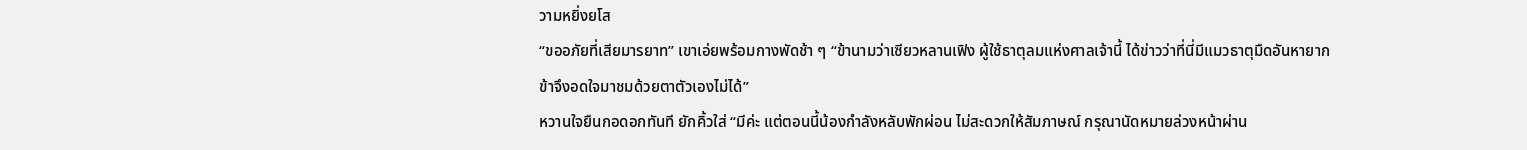วามหยิ่งยโส
“ขออภัยที่เสียมารยาท” เขาเอ่ยพร้อมกางพัดช้า ๆ “ข้านามว่าเซียวหลานเฟิง ผู้ใช้ธาตุลมแห่งศาลเจ้านี้ ได้ข่าวว่าที่นี่มีแมวธาตุมืดอันหายาก ข้าจึงอดใจมาชมด้วยตาตัวเองไม่ได้”
หวานใจยืนกอดอกทันที ยักคิ้วใส่ “มีค่ะ แต่ตอนนี้น้องกำลังหลับพักผ่อน ไม่สะดวกให้สัมภาษณ์ กรุณานัดหมายล่วงหน้าผ่าน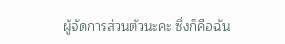ผู้จัดการส่วนตัวนะคะ ซึ่งก็คือฉัน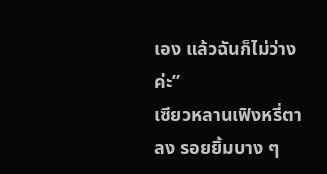เอง แล้วฉันก็ไม่ว่างค่ะ”
เซียวหลานเฟิงหรี่ตาลง รอยยิ้มบาง ๆ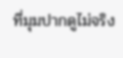ที่มุมปากดูไม่จริง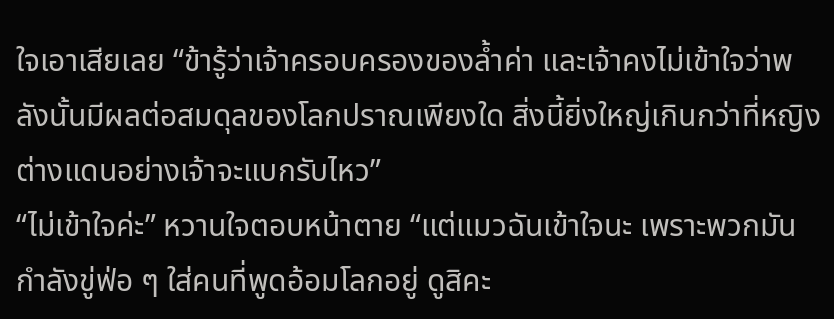ใจเอาเสียเลย “ข้ารู้ว่าเจ้าครอบครองของล้ำค่า และเจ้าคงไม่เข้าใจว่าพลังนั้นมีผลต่อสมดุลของโลกปราณเพียงใด สิ่งนี้ยิ่งใหญ่เกินกว่าที่หญิงต่างแดนอย่างเจ้าจะแบกรับไหว”
“ไม่เข้าใจค่ะ” หวานใจตอบหน้าตาย “แต่แมวฉันเข้าใจนะ เพราะพวกมันกำลังขู่ฟ่อ ๆ ใส่คนที่พูดอ้อมโลกอยู่ ดูสิคะ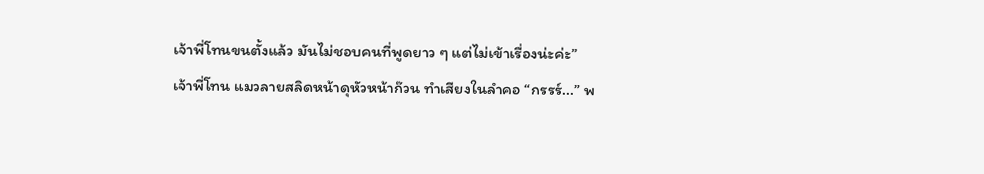เจ้าพี่โทนขนตั้งแล้ว มันไม่ชอบคนที่พูดยาว ๆ แต่ไม่เข้าเรื่องน่ะค่ะ”
เจ้าพี่โทน แมวลายสลิดหน้าดุหัวหน้าก๊วน ทำเสียงในลำคอ “กรรร์...” พ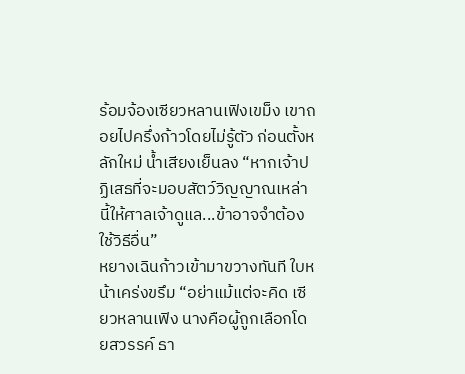ร้อมจ้องเซียวหลานเฟิงเขม็ง เขาถอยไปครึ่งก้าวโดยไม่รู้ตัว ก่อนตั้งหลักใหม่ น้ำเสียงเย็นลง “หากเจ้าปฏิเสธที่จะมอบสัตว์วิญญาณเหล่านี้ให้ศาลเจ้าดูแล...ข้าอาจจำต้องใช้วิธีอื่น”
หยางเฉินก้าวเข้ามาขวางทันที ใบหน้าเคร่งขรึม “อย่าแม้แต่จะคิด เซียวหลานเฟิง นางคือผู้ถูกเลือกโดยสวรรค์ ธา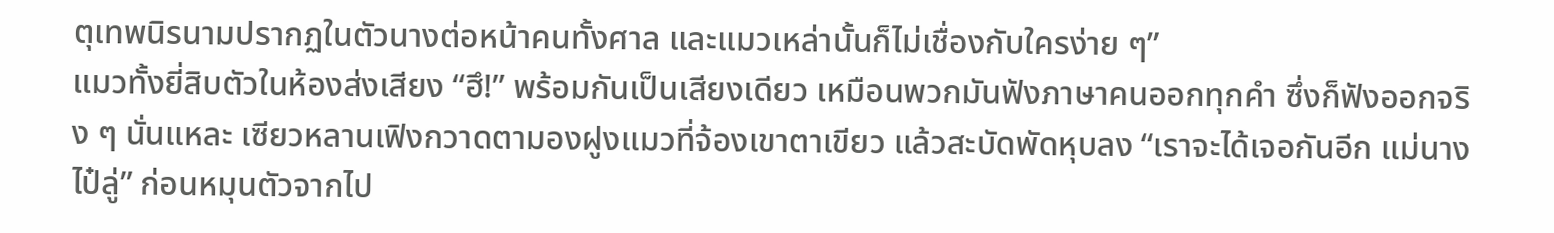ตุเทพนิรนามปรากฏในตัวนางต่อหน้าคนทั้งศาล และแมวเหล่านั้นก็ไม่เชื่องกับใครง่าย ๆ”
แมวทั้งยี่สิบตัวในห้องส่งเสียง “ฮึ!” พร้อมกันเป็นเสียงเดียว เหมือนพวกมันฟังภาษาคนออกทุกคำ ซึ่งก็ฟังออกจริง ๆ นั่นแหละ เซียวหลานเฟิงกวาดตามองฝูงแมวที่จ้องเขาตาเขียว แล้วสะบัดพัดหุบลง “เราจะได้เจอกันอีก แม่นางไป๋ลู่” ก่อนหมุนตัวจากไป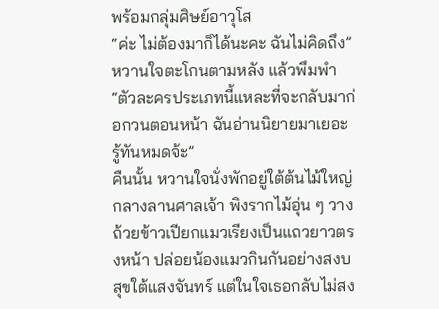พร้อมกลุ่มศิษย์อาวุโส
“ค่ะ ไม่ต้องมาก็ได้นะคะ ฉันไม่คิดถึง” หวานใจตะโกนตามหลัง แล้วพึมพำ “ตัวละครประเภทนี้แหละที่จะกลับมาก่อกวนตอนหน้า ฉันอ่านนิยายมาเยอะ รู้ทันหมดจ้ะ”
คืนนั้น หวานใจนั่งพักอยู่ใต้ต้นไม้ใหญ่กลางลานศาลเจ้า พิงรากไม้อุ่น ๆ วางถ้วยข้าวเปียกแมวเรียงเป็นแถวยาวตรงหน้า ปล่อยน้องแมวกินกันอย่างสงบสุขใต้แสงจันทร์ แต่ในใจเธอกลับไม่สง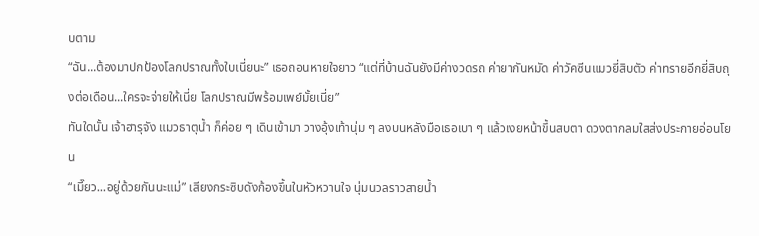บตาม
“ฉัน...ต้องมาปกป้องโลกปราณทั้งใบเนี่ยนะ” เธอถอนหายใจยาว “แต่ที่บ้านฉันยังมีค่างวดรถ ค่ายากันหมัด ค่าวัคซีนแมวยี่สิบตัว ค่าทรายอีกยี่สิบถุงต่อเดือน...ใครจะจ่ายให้เนี่ย โลกปราณมีพร้อมเพย์มั้ยเนี่ย”
ทันใดนั้น เจ้าฮารุจัง แมวธาตุน้ำ ก็ค่อย ๆ เดินเข้ามา วางอุ้งเท้านุ่ม ๆ ลงบนหลังมือเธอเบา ๆ แล้วเงยหน้าขึ้นสบตา ดวงตากลมใสส่งประกายอ่อนโยน
“เมี๊ยว...อยู่ด้วยกันนะแม่” เสียงกระซิบดังก้องขึ้นในหัวหวานใจ นุ่มนวลราวสายน้ำ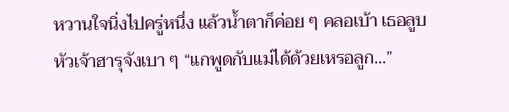หวานใจนิ่งไปครู่หนึ่ง แล้วน้ำตาก็ค่อย ๆ คลอเบ้า เธอลูบหัวเจ้าฮารุจังเบา ๆ “แกพูดกับแม่ได้ด้วยเหรอลูก...”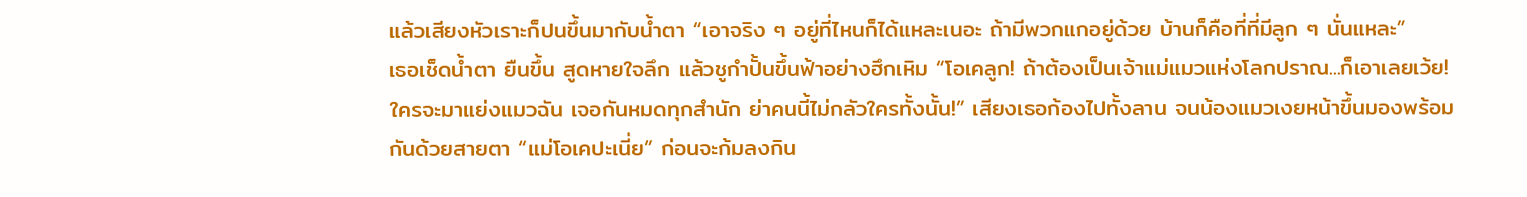แล้วเสียงหัวเราะก็ปนขึ้นมากับน้ำตา “เอาจริง ๆ อยู่ที่ไหนก็ได้แหละเนอะ ถ้ามีพวกแกอยู่ด้วย บ้านก็คือที่ที่มีลูก ๆ นั่นแหละ”
เธอเช็ดน้ำตา ยืนขึ้น สูดหายใจลึก แล้วชูกำปั้นขึ้นฟ้าอย่างฮึกเหิม “โอเคลูก! ถ้าต้องเป็นเจ้าแม่แมวแห่งโลกปราณ...ก็เอาเลยเว้ย! ใครจะมาแย่งแมวฉัน เจอกันหมดทุกสำนัก ย่าคนนี้ไม่กลัวใครทั้งนั้น!” เสียงเธอก้องไปทั้งลาน จนน้องแมวเงยหน้าขึ้นมองพร้อมกันด้วยสายตา “แม่โอเคปะเนี่ย” ก่อนจะก้มลงกิน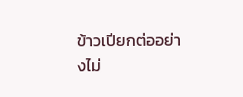ข้าวเปียกต่ออย่างไม่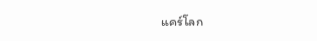แคร์โลก